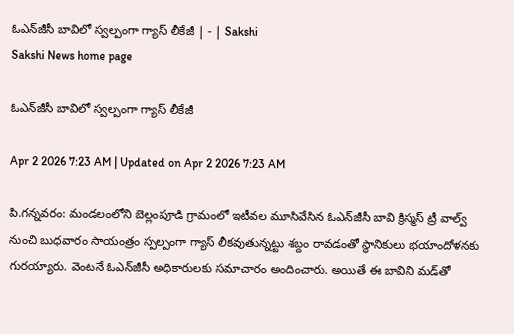ఓఎన్‌జీసీ బావిలో స్వల్పంగా గ్యాస్‌ లీకేజీ | - | Sakshi
Sakshi News home page

ఓఎన్‌జీసీ బావిలో స్వల్పంగా గ్యాస్‌ లీకేజీ

Apr 2 2026 7:23 AM | Updated on Apr 2 2026 7:23 AM

పి.గన్నవరం: మండలంలోని బెల్లంపూడి గ్రామంలో ఇటీవల మూసివేసిన ఓఎన్‌జీసీ బావి క్రిస్మస్‌ ట్రీ వాల్వ్‌ నుంచి బుధవారం సాయంత్రం స్పల్పంగా గ్యాస్‌ లీకవుతున్నట్టు శబ్దం రావడంతో స్థానికులు భయాందోళనకు గురయ్యారు. వెంటనే ఓఎన్‌జీసీ అధికారులకు సమాచారం అందించారు. అయితే ఈ బావిని మడ్‌తో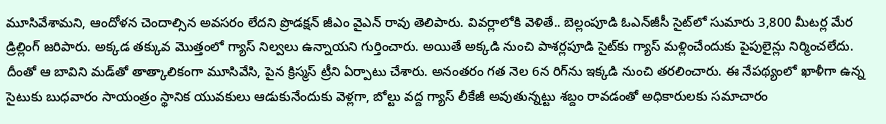మూసివేశామని, ఆందోళన చెందాల్సిన అవసరం లేదని ప్రొడక్షన్‌ జీఎం వైఎన్‌ రావు తెలిపారు. వివర్లాలోకి వెళితే.. బెల్లంపూడి ఓఎన్‌జీసీ సైట్‌లో సుమారు 3,800 మీటర్ల మేర డ్రిల్లింగ్‌ జరిపారు. అక్కడ తక్కువ మొత్తంలో గ్యాస్‌ నిల్వలు ఉన్నాయని గుర్తించారు. అయితే అక్కడి నుంచి పాశర్లపూడి సైట్‌కు గ్యాస్‌ మళ్లించేందుకు పైపులైన్లు నిర్మించలేదు. దీంతో ఆ బావిని మడ్‌తో తాత్కాలికంగా మూసివేసి, పైన క్రిస్మస్‌ ట్రీని ఏర్పాటు చేశారు. అనంతరం గత నెల 6న రిగ్‌ను ఇక్కడి నుంచి తరలించారు. ఈ నేపథ్యంలో ఖాళీగా ఉన్న సైటుకు బుధవారం సాయంత్రం స్థానిక యువకులు ఆడుకునేందుకు వెళ్లగా, బోల్టు వద్ద గ్యాస్‌ లీకేజీ అవుతున్నట్టు శబ్దం రావడంతో అధికారులకు సమాచారం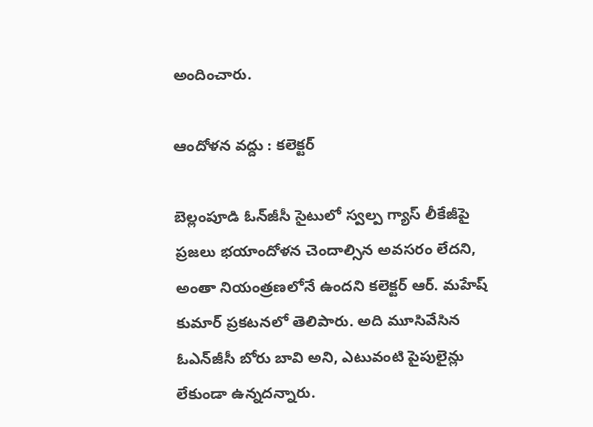అందించారు.

ఆందోళన వద్దు : కలెక్టర్‌

బెల్లంపూడి ఓన్‌జీసీ సైటులో స్వల్ప గ్యాస్‌ లీకేజీపై ప్రజలు భయాందోళన చెందాల్సిన అవసరం లేదని, అంతా నియంత్రణలోనే ఉందని కలెక్టర్‌ ఆర్‌. మహేష్‌ కుమార్‌ ప్రకటనలో తెలిపారు. అది మూసివేసిన ఓఎన్‌జీసీ బోరు బావి అని, ఎటువంటి పైపులైన్లు లేకుండా ఉన్నదన్నారు.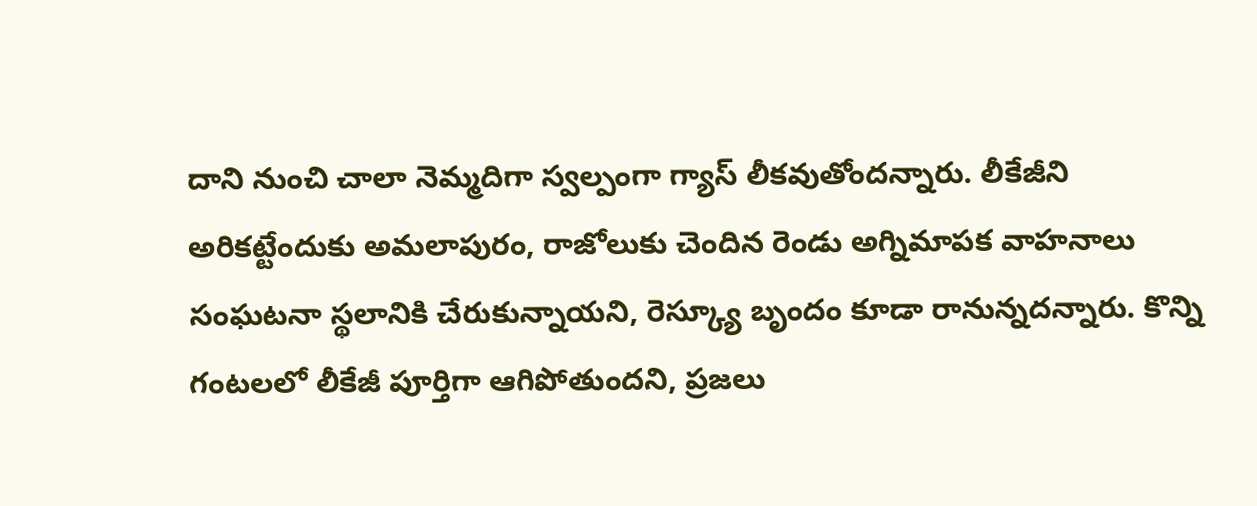దాని నుంచి చాలా నెమ్మదిగా స్వల్పంగా గ్యాస్‌ లీకవుతోందన్నారు. లీకేజీని అరికట్టేందుకు అమలాపురం, రాజోలుకు చెందిన రెండు అగ్నిమాపక వాహనాలు సంఘటనా స్థలానికి చేరుకున్నాయని, రెస్క్యూ బృందం కూడా రానున్నదన్నారు. కొన్ని గంటలలో లీకేజీ పూర్తిగా ఆగిపోతుందని, ప్రజలు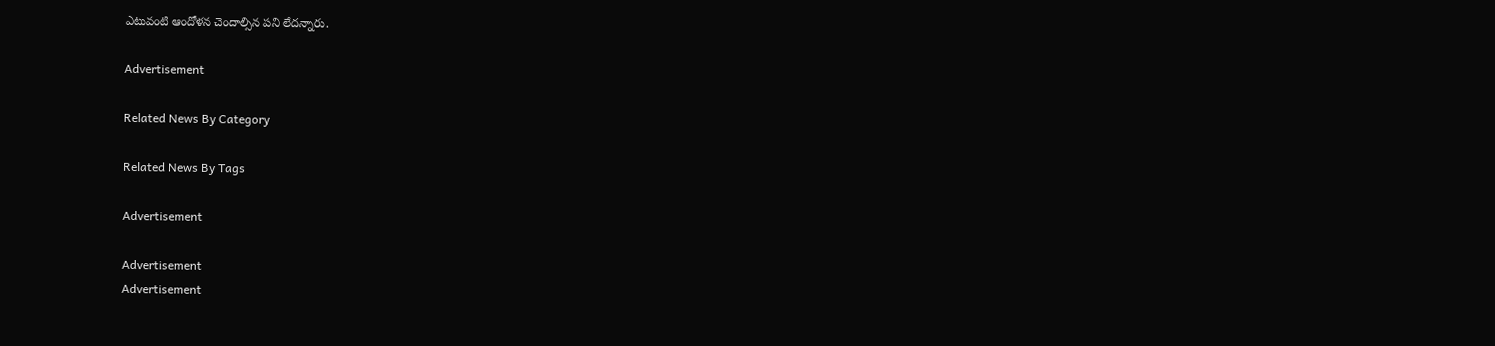ఎటువంటి ఆందోళన చెందాల్సిన పని లేదన్నారు.

Advertisement

Related News By Category

Related News By Tags

Advertisement

Advertisement
Advertisement